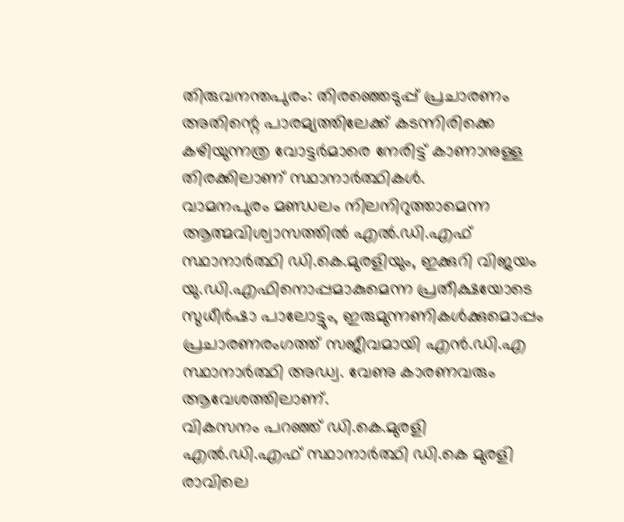തിരുവനന്തപുരം: തിരഞ്ഞെടുപ്പ് പ്രചാരണം അതിന്റെ പാരമ്യത്തിലേക്ക് കടന്നിരിക്കെ കഴിയുന്നത്ര വോട്ടർമാരെ നേരിട്ട് കാണാനുള്ള തിരക്കിലാണ് സ്ഥാനാർത്ഥികൾ.
വാമനപുരം മണ്ഡലം നിലനിറുത്താമെന്ന ആത്മവിശ്വാസത്തിൽ എൽ.ഡി.എഫ് സ്ഥാനാർത്ഥി ഡി.കെ.മുരളിയും, ഇക്കുറി വിജയം യു.ഡി.എഫിനൊപ്പമാകുമെന്ന പ്രതീക്ഷയോടെ സുധീർഷാ പാലോട്ടും, ഇരുമുന്നണികൾക്കുമൊപ്പം പ്രചാരണരംഗത്ത് സജീവമായി എൻ.ഡി.എ സ്ഥാനാർത്ഥി അഡ്വ. വേണു കാരണവരും ആവേശത്തിലാണ്.
വികസനം പറഞ്ഞ് ഡി.കെ.മുരളി
എൽ.ഡി.എഫ് സ്ഥാനാർത്ഥി ഡി.കെ മുരളി രാവിലെ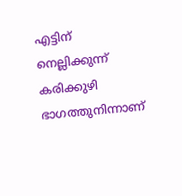എട്ടിന് നെല്ലിക്കുന്ന് കരിക്കുഴി ഭാഗത്തുനിന്നാണ്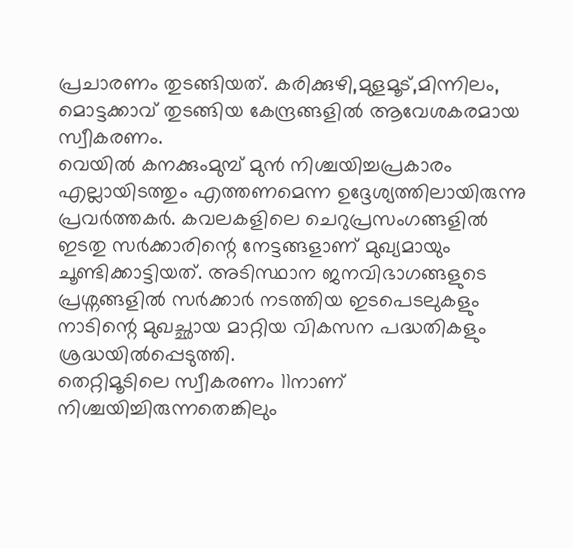പ്രചാരണം തുടങ്ങിയത്. കരിക്കുഴി,മുളമൂട്,മിന്നിലം, മൊട്ടക്കാവ് തുടങ്ങിയ കേന്ദ്രങ്ങളിൽ ആവേശകരമായ സ്വീകരണം.
വെയിൽ കനക്കുംമുമ്പ് മുൻ നിശ്ചയിച്ചപ്രകാരം എല്ലായിടത്തും എത്തണമെന്ന ഉദ്ദേശ്യത്തിലായിരുന്നു പ്രവർത്തകർ. കവലകളിലെ ചെറുപ്രസംഗങ്ങളിൽ ഇടതു സർക്കാരിന്റെ നേട്ടങ്ങളാണ് മുഖ്യമായും ചൂണ്ടിക്കാട്ടിയത്. അടിസ്ഥാന ജനവിഭാഗങ്ങളുടെ പ്രശ്നങ്ങളിൽ സർക്കാർ നടത്തിയ ഇടപെടലുകളും നാടിന്റെ മുഖച്ഛായ മാറ്റിയ വികസന പദ്ധതികളും ശ്രദ്ധയിൽപ്പെടുത്തി.
തെറ്റിമൂടിലെ സ്വീകരണം 11നാണ് നിശ്ചയിച്ചിരുന്നതെങ്കിലും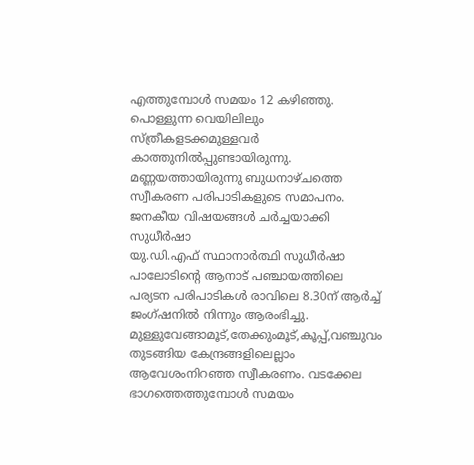എത്തുമ്പോൾ സമയം 12 കഴിഞ്ഞു. പൊള്ളുന്ന വെയിലിലും സ്ത്രീകളടക്കമുള്ളവർ കാത്തുനിൽപ്പുണ്ടായിരുന്നു. മണ്ണയത്തായിരുന്നു ബുധനാഴ്ചത്തെ സ്വീകരണ പരിപാടികളുടെ സമാപനം.
ജനകീയ വിഷയങ്ങൾ ചർച്ചയാക്കി സുധീർഷാ
യു.ഡി.എഫ് സ്ഥാനാർത്ഥി സുധീർഷാ പാലോടിന്റെ ആനാട് പഞ്ചായത്തിലെ പര്യടന പരിപാടികൾ രാവിലെ 8.30ന് ആർച്ച് ജംഗ്ഷനിൽ നിന്നും ആരംഭിച്ചു. മുള്ളുവേങ്ങാമൂട്,തേക്കുംമൂട്,കൂപ്പ്,വഞ്ചുവം തുടങ്ങിയ കേന്ദ്രങ്ങളിലെല്ലാം ആവേശംനിറഞ്ഞ സ്വീകരണം. വടക്കേല ഭാഗത്തെത്തുമ്പോൾ സമയം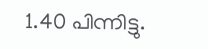1.40 പിന്നിട്ടു.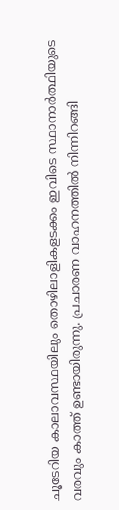ചൂടേറിയ കാലാവസ്ഥയിലും തൊഴിലാളികളടക്കം ഇവിടെ സ്ഥാനാർത്ഥിയുടെ വരവും കാത്ത് ഉണ്ടായിരുന്നു. പ്രചാരണ വാഹനത്തിൽ നിന്നിറങ്ങി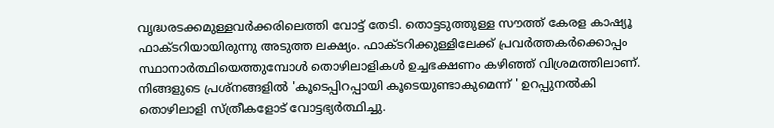വൃദ്ധരടക്കമുള്ളവർക്കരിലെത്തി വോട്ട് തേടി. തൊട്ടടുത്തുള്ള സൗത്ത് കേരള കാഷ്യൂ ഫാക്ടറിയായിരുന്നു അടുത്ത ലക്ഷ്യം. ഫാക്ടറിക്കുള്ളിലേക്ക് പ്രവർത്തകർക്കൊപ്പം സ്ഥാനാർത്ഥിയെത്തുമ്പോൾ തൊഴിലാളികൾ ഉച്ചഭക്ഷണം കഴിഞ്ഞ് വിശ്രമത്തിലാണ്. നിങ്ങളുടെ പ്രശ്നങ്ങളിൽ 'കൂടെപ്പിറപ്പായി കൂടെയുണ്ടാകുമെന്ന് ' ഉറപ്പുനൽകി തൊഴിലാളി സ്ത്രീകളോട് വോട്ടഭ്യർത്ഥിച്ചു.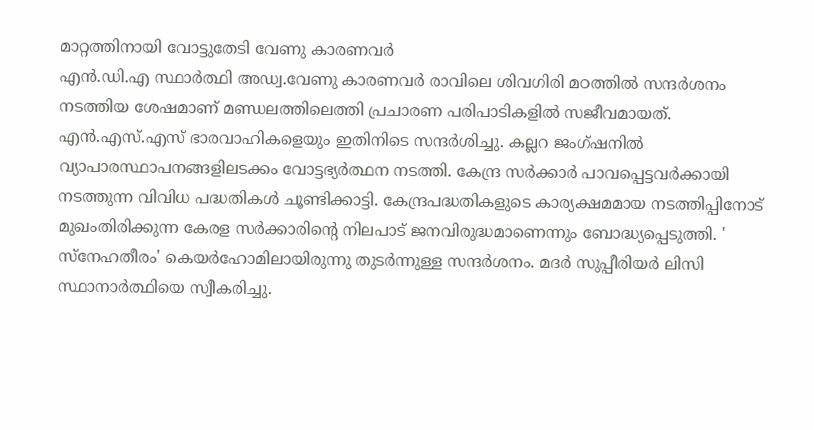മാറ്റത്തിനായി വോട്ടുതേടി വേണു കാരണവർ
എൻ.ഡി.എ സ്ഥാർത്ഥി അഡ്വ.വേണു കാരണവർ രാവിലെ ശിവഗിരി മഠത്തിൽ സന്ദർശനം നടത്തിയ ശേഷമാണ് മണ്ഡലത്തിലെത്തി പ്രചാരണ പരിപാടികളിൽ സജീവമായത്. എൻ.എസ്.എസ് ഭാരവാഹികളെയും ഇതിനിടെ സന്ദർശിച്ചു. കല്ലറ ജംഗ്ഷനിൽ വ്യാപാരസ്ഥാപനങ്ങളിലടക്കം വോട്ടഭ്യർത്ഥന നടത്തി. കേന്ദ്ര സർക്കാർ പാവപ്പെട്ടവർക്കായി നടത്തുന്ന വിവിധ പദ്ധതികൾ ചൂണ്ടിക്കാട്ടി. കേന്ദ്രപദ്ധതികളുടെ കാര്യക്ഷമമായ നടത്തിപ്പിനോട് മുഖംതിരിക്കുന്ന കേരള സർക്കാരിന്റെ നിലപാട് ജനവിരുദ്ധമാണെന്നും ബോദ്ധ്യപ്പെടുത്തി. ' സ്നേഹതീരം' കെയർഹോമിലായിരുന്നു തുടർന്നുള്ള സന്ദർശനം. മദർ സുപ്പീരിയർ ലിസി സ്ഥാനാർത്ഥിയെ സ്വീകരിച്ചു.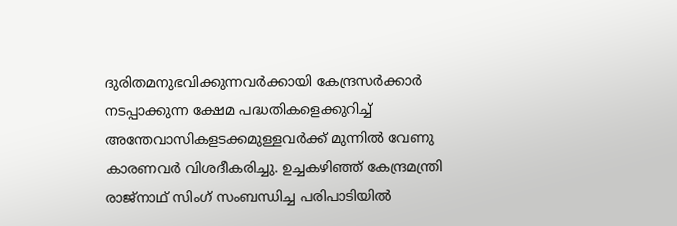ദുരിതമനുഭവിക്കുന്നവർക്കായി കേന്ദ്രസർക്കാർ നടപ്പാക്കുന്ന ക്ഷേമ പദ്ധതികളെക്കുറിച്ച് അന്തേവാസികളടക്കമുള്ളവർക്ക് മുന്നിൽ വേണു കാരണവർ വിശദീകരിച്ചു. ഉച്ചകഴിഞ്ഞ് കേന്ദ്രമന്ത്രി രാജ്നാഥ് സിംഗ് സംബന്ധിച്ച പരിപാടിയിൽ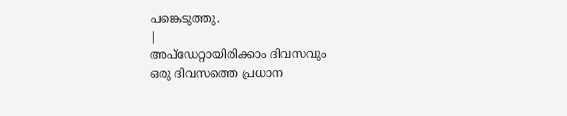പങ്കെടുത്തു.
|
അപ്ഡേറ്റായിരിക്കാം ദിവസവും
ഒരു ദിവസത്തെ പ്രധാന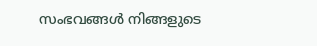സംഭവങ്ങൾ നിങ്ങളുടെ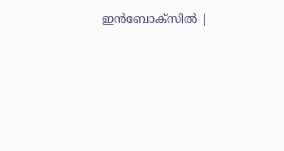ഇൻബോക്സിൽ |